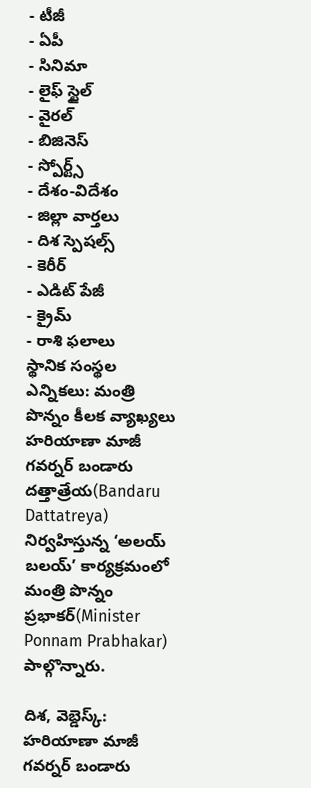- టీజీ
- ఏపీ
- సినిమా
- లైఫ్ స్టైల్
- వైరల్
- బిజినెస్
- స్పోర్ట్స్
- దేశం-విదేశం
- జిల్లా వార్తలు
- దిశ స్పెషల్స్
- కెరీర్
- ఎడిట్ పేజీ
- క్రైమ్
- రాశి ఫలాలు
స్థానిక సంస్థల ఎన్నికలు: మంత్రి పొన్నం కీలక వ్యాఖ్యలు
హరియాణా మాజీ గవర్నర్ బండారు దత్తాత్రేయ(Bandaru Dattatreya) నిర్వహిస్తున్న ‘అలయ్ బలయ్’ కార్యక్రమంలో మంత్రి పొన్నం ప్రభాకర్(Minister Ponnam Prabhakar) పాల్గొన్నారు.

దిశ, వెబ్డెస్క్: హరియాణా మాజీ గవర్నర్ బండారు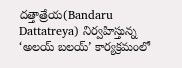దత్తాత్రేయ(Bandaru Dattatreya) నిర్వహిస్తున్న ‘అలయ్ బలయ్’ కార్యక్రమంలో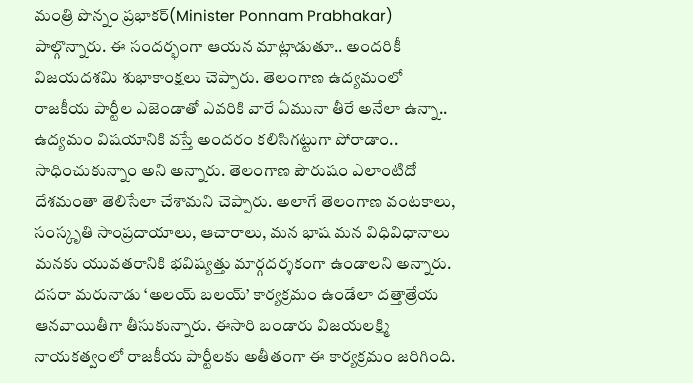మంత్రి పొన్నం ప్రభాకర్(Minister Ponnam Prabhakar) పాల్గొన్నారు. ఈ సందర్భంగా ఆయన మాట్లాడుతూ.. అందరికీ విజయదశమి శుభాకాంక్షలు చెప్పారు. తెలంగాణ ఉద్యమంలో రాజకీయ పార్టీల ఎజెండాతో ఎవరికి వారే ఏమునా తీరే అనేలా ఉన్నా.. ఉద్యమం విషయానికి వస్తే అందరం కలిసిగట్టుగా పోరాడాం.. సాధించుకున్నాం అని అన్నారు. తెలంగాణ పౌరుషం ఎలాంటిదో దేశమంతా తెలిసేలా చేశామని చెప్పారు. అలాగే తెలంగాణ వంటకాలు, సంస్కృతి సాంప్రదాయాలు, ఆచారాలు, మన భాష మన విధివిధానాలు మనకు యువతరానికి భవిష్యత్తు మార్గదర్శకంగా ఉండాలని అన్నారు. దసరా మరునాడు ‘అలయ్ బలయ్’ కార్యక్రమం ఉండేలా దత్తాత్రేయ ఆనవాయితీగా తీసుకున్నారు. ఈసారి బండారు విజయలక్ష్మి నాయకత్వంలో రాజకీయ పార్టీలకు అతీతంగా ఈ కార్యక్రమం జరిగింది.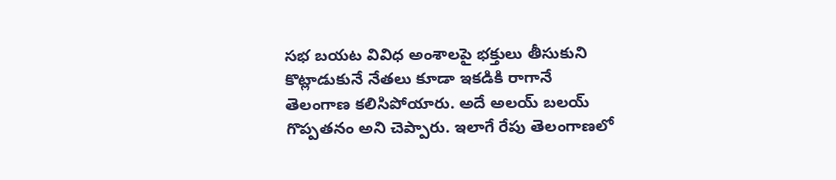సభ బయట వివిధ అంశాలపై భక్తులు తీసుకుని కొట్లాడుకునే నేతలు కూడా ఇకడికి రాగానే తెలంగాణ కలిసిపోయారు. అదే అలయ్ బలయ్ గొప్పతనం అని చెప్పారు. ఇలాగే రేపు తెలంగాణలో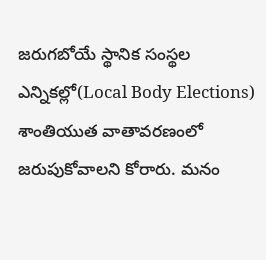జరుగబోయే స్థానిక సంస్థల ఎన్నికల్లో(Local Body Elections) శాంతియుత వాతావరణంలో జరుపుకోవాలని కోరారు. మనం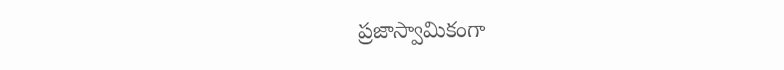ప్రజాస్వామికంగా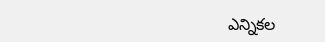ఎన్నికల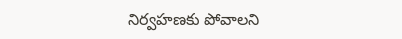నిర్వహణకు పోవాలని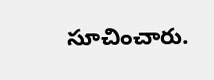సూచించారు.